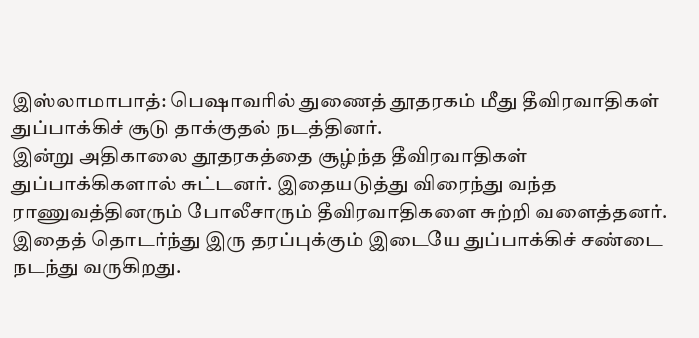இஸ்லாமாபாத்: பெஷாவரில் துணைத் தூதரகம் மீது தீவிரவாதிகள் துப்பாக்கிச் சூடு தாக்குதல் நடத்தினர்.
இன்று அதிகாலை தூதரகத்தை சூழ்ந்த தீவிரவாதிகள் துப்பாக்கிகளால் சுட்டனர். இதையடுத்து விரைந்து வந்த ராணுவத்தினரும் போலீசாரும் தீவிரவாதிகளை சுற்றி வளைத்தனர். இதைத் தொடர்ந்து இரு தரப்புக்கும் இடையே துப்பாக்கிச் சண்டை நடந்து வருகிறது.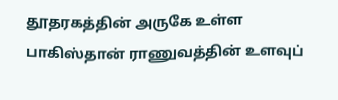தூதரகத்தின் அருகே உள்ள பாகிஸ்தான் ராணுவத்தின் உளவுப்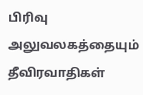பிரிவு அலுவலகத்தையும் தீவிரவாதிகள்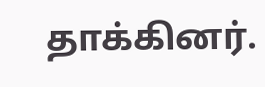தாக்கினர்.